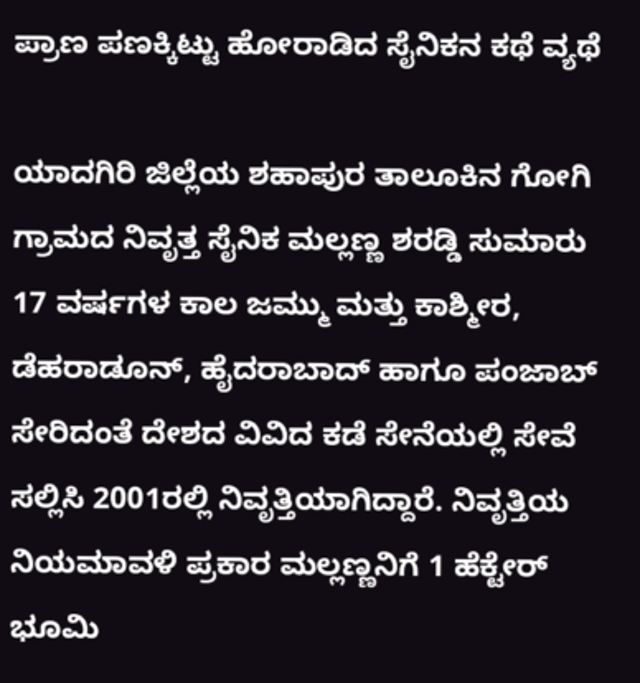ಪ್ರಾಣ ಪಣಕ್ಕಿಟ್ಟು ಹೋರಾಡಿದ ಸೈನಿಕನ ಕಥೆ ವ್ಯಥೆ

ಯಾದಗಿರಿ ಜಿಲ್ಲೆಯ ಶಹಾಪುರ ತಾಲೂಕಿನ ಗೋಗಿ ಗ್ರಾಮದ ನಿವೃತ್ತ ಸೈನಿಕ ಮಲ್ಲಣ್ಣ ಶರಡ್ಡಿ ಸುಮಾರು 17 ವರ್ಷಗಳ ಕಾಲ ಜಮ್ಮು ಮತ್ತು ಕಾಶ್ಮೀರ, ಡೆಹರಾಡೂನ್, ಹೈದರಾಬಾದ್ ಹಾಗೂ ಪಂಜಾಬ್ ಸೇರಿದಂತೆ ದೇಶದ ವಿವಿದ ಕಡೆ ಸೇನೆಯಲ್ಲಿ ಸೇವೆ ಸಲ್ಲಿಸಿ 2001ರಲ್ಲಿ ನಿವೃತ್ತಿಯಾಗಿದ್ದಾರೆ. ನಿವೃತ್ತಿಯ ನಿಯಮಾವಳಿ ಪ್ರಕಾರ ಮಲ್ಲಣ್ಣನಿಗೆ 1 ಹೆಕ್ಟೇರ್ ಭೂಮಿ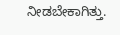ನೀಡಬೇಕಾಗಿತ್ತು.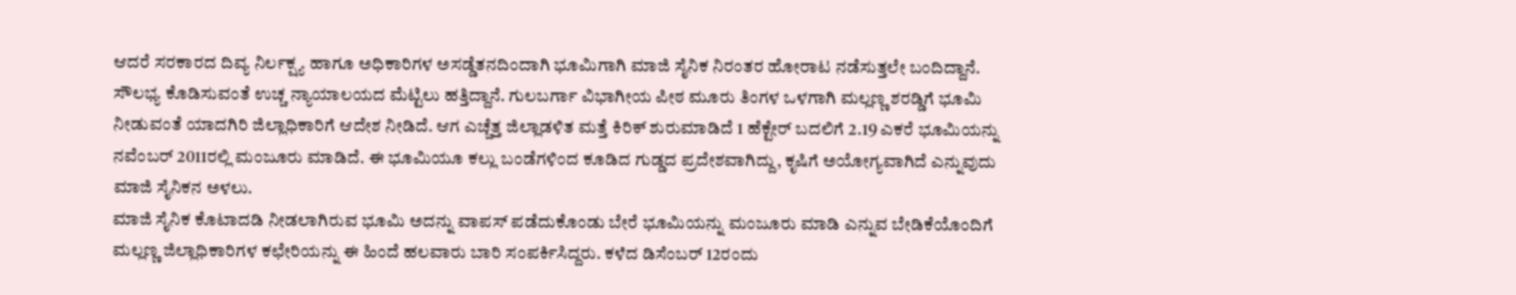ಆದರೆ ಸರಕಾರದ ದಿವ್ಯ ನಿರ್ಲಕ್ಷ್ಯ ಹಾಗೂ ಅಧಿಕಾರಿಗಳ ಅಸಡ್ಡೆತನದಿಂದಾಗಿ ಭೂಮಿಗಾಗಿ ಮಾಜಿ ಸೈನಿಕ ನಿರಂತರ ಹೋರಾಟ ನಡೆಸುತ್ತಲೇ ಬಂದಿದ್ದಾನೆ.
ಸೌಲಭ್ಯ ಕೊಡಿಸುವಂತೆ ಉಚ್ಚ ನ್ಯಾಯಾಲಯದ ಮೆಟ್ಟಿಲು ಹತ್ತಿದ್ದಾನೆ. ಗುಲಬರ್ಗಾ ವಿಭಾಗೀಯ ಪೀಠ ಮೂರು ತಿಂಗಳ ಒಳಗಾಗಿ ಮಲ್ಲಣ್ಣ ಶರಡ್ಡಿಗೆ ಭೂಮಿ ನೀಡುವಂತೆ ಯಾದಗಿರಿ ಜಿಲ್ಲಾಧಿಕಾರಿಗೆ ಆದೇಶ ನೀಡಿದೆ. ಆಗ ಎಚ್ಚೆತ್ತ ಜಿಲ್ಲಾಡಳಿತ ಮತ್ತೆ ಕಿರಿಕ್ ಶುರುಮಾಡಿದೆ 1 ಹೆಕ್ಟೇರ್ ಬದಲಿಗೆ 2.19 ಎಕರೆ ಭೂಮಿಯನ್ನು ನವೆಂಬರ್ 2011ರಲ್ಲಿ ಮಂಜೂರು ಮಾಡಿದೆ. ಈ ಭೂಮಿಯೂ ಕಲ್ಲು ಬಂಡೆಗಳಿಂದ ಕೂಡಿದ ಗುಡ್ಡದ ಪ್ರದೇಶವಾಗಿದ್ದು, ಕೃಷಿಗೆ ಅಯೋಗ್ಯವಾಗಿದೆ ಎನ್ನುವುದು ಮಾಜಿ ಸೈನಿಕನ ಅಳಲು.
ಮಾಜಿ ಸೈನಿಕ ಕೊಟಾದಡಿ ನೀಡಲಾಗಿರುವ ಭೂಮಿ ಅದನ್ನು ವಾಪಸ್ ಪಡೆದುಕೊಂಡು ಬೇರೆ ಭೂಮಿಯನ್ನು ಮಂಜೂರು ಮಾಡಿ ಎನ್ನುವ ಬೇಡಿಕೆಯೊಂದಿಗೆ ಮಲ್ಲಣ್ಣ ಜಿಲ್ಲಾಧಿಕಾರಿಗಳ ಕಛೇರಿಯನ್ನು ಈ ಹಿಂದೆ ಹಲವಾರು ಬಾರಿ ಸಂಪರ್ಕಿಸಿದ್ದರು. ಕಳೆದ ಡಿಸೆಂಬರ್ 12ರಂದು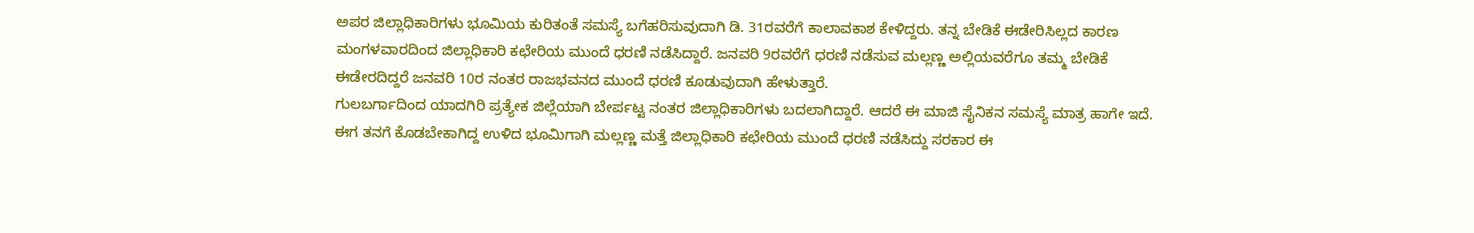ಅಪರ ಜಿಲ್ಲಾಧಿಕಾರಿಗಳು ಭೂಮಿಯ ಕುರಿತಂತೆ ಸಮಸ್ಯೆ ಬಗೆಹರಿಸುವುದಾಗಿ ಡಿ. 31ರವರೆಗೆ ಕಾಲಾವಕಾಶ ಕೇಳಿದ್ದರು. ತನ್ನ ಬೇಡಿಕೆ ಈಡೇರಿಸಿಲ್ಲದ ಕಾರಣ ಮಂಗಳವಾರದಿಂದ ಜಿಲ್ಲಾಧಿಕಾರಿ ಕಛೇರಿಯ ಮುಂದೆ ಧರಣಿ ನಡೆಸಿದ್ದಾರೆ. ಜನವರಿ 9ರವರೆಗೆ ಧರಣಿ ನಡೆಸುವ ಮಲ್ಲಣ್ಣ ಅಲ್ಲಿಯವರೆಗೂ ತಮ್ಮ ಬೇಡಿಕೆ ಈಡೇರದಿದ್ದರೆ ಜನವರಿ 10ರ ನಂತರ ರಾಜಭವನದ ಮುಂದೆ ಧರಣಿ ಕೂಡುವುದಾಗಿ ಹೇಳುತ್ತಾರೆ.
ಗುಲಬರ್ಗಾದಿಂದ ಯಾದಗಿರಿ ಪ್ರತ್ಯೇಕ ಜಿಲ್ಲೆಯಾಗಿ ಬೇರ್ಪಟ್ಟ ನಂತರ ಜಿಲ್ಲಾಧಿಕಾರಿಗಳು ಬದಲಾಗಿದ್ದಾರೆ. ಆದರೆ ಈ ಮಾಜಿ ಸೈನಿಕನ ಸಮಸ್ಯೆ ಮಾತ್ರ ಹಾಗೇ ಇದೆ. ಈಗ ತನಗೆ ಕೊಡಬೇಕಾಗಿದ್ದ ಉಳಿದ ಭೂಮಿಗಾಗಿ ಮಲ್ಲಣ್ಣ ಮತ್ತೆ ಜಿಲ್ಲಾಧಿಕಾರಿ ಕಛೇರಿಯ ಮುಂದೆ ಧರಣಿ ನಡೆಸಿದ್ದು ಸರಕಾರ ಈ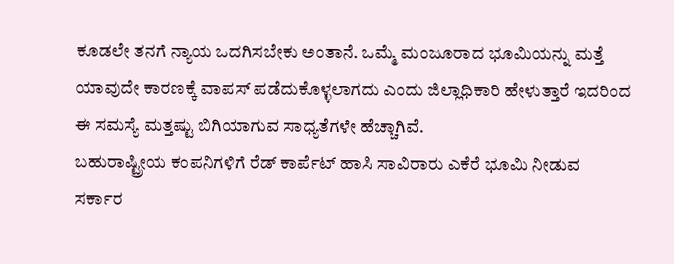ಕೂಡಲೇ ತನಗೆ ನ್ಯಾಯ ಒದಗಿಸಬೇಕು ಅಂತಾನೆ. ಒಮ್ಮೆ ಮಂಜೂರಾದ ಭೂಮಿಯನ್ನು ಮತ್ತೆ ಯಾವುದೇ ಕಾರಣಕ್ಕೆ ವಾಪಸ್ ಪಡೆದುಕೊಳ್ಳಲಾಗದು ಎಂದು ಜಿಲ್ಲಾಧಿಕಾರಿ ಹೇಳುತ್ತಾರೆ ಇದರಿಂದ ಈ ಸಮಸ್ಯೆ ಮತ್ತಷ್ಟು ಬಿಗಿಯಾಗುವ ಸಾಧ್ಯತೆಗಳೇ ಹೆಚ್ಚಾಗಿವೆ.
ಬಹುರಾಷ್ಟ್ರೀಯ ಕಂಪನಿಗಳಿಗೆ ರೆಡ್ ಕಾರ್ಪೆಟ್ ಹಾಸಿ ಸಾವಿರಾರು ಎಕೆರೆ ಭೂಮಿ ನೀಡುವ ಸರ್ಕಾರ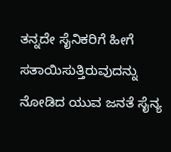ತನ್ನದೇ ಸೈನಿಕರಿಗೆ ಹೀಗೆ ಸತಾಯಿಸುತ್ತಿರುವುದನ್ನು ನೋಡಿದ ಯುವ ಜನತೆ ಸೈನ್ಯ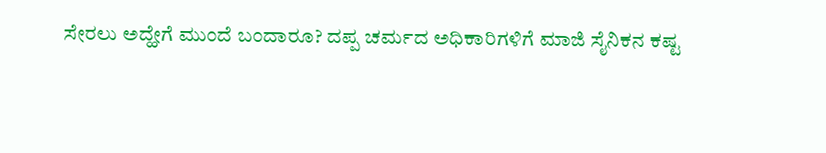ಸೇರಲು ಅದ್ಹೇಗೆ ಮುಂದೆ ಬಂದಾರೂ? ದಪ್ಪ ಚರ್ಮದ ಅಧಿಕಾರಿಗಳಿಗೆ ಮಾಜಿ ಸೈನಿಕನ ಕಷ್ಟ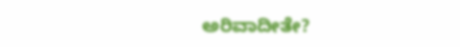ಅರಿವಾದೀತೇ?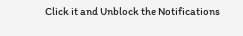Click it and Unblock the Notifications